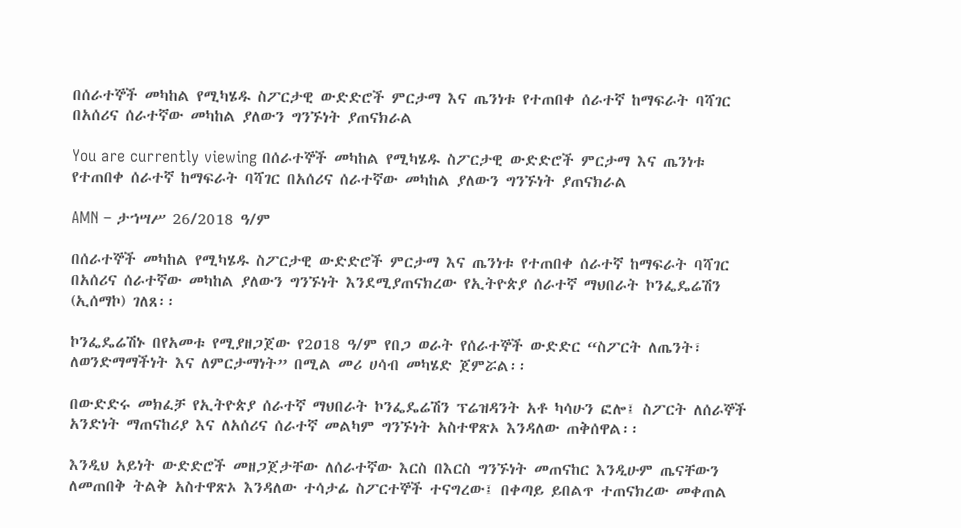በሰራተኞች መካከል የሚካሄዱ ስፖርታዊ ውድድሮች ምርታማ እና ጤንነቱ የተጠበቀ ሰራተኛ ከማፍራት ባሻገር በአሰሪና ሰራተኛው መካከል ያለውን ግንኙነት ያጠናክራል

You are currently viewing በሰራተኞች መካከል የሚካሄዱ ስፖርታዊ ውድድሮች ምርታማ እና ጤንነቱ የተጠበቀ ሰራተኛ ከማፍራት ባሻገር በአሰሪና ሰራተኛው መካከል ያለውን ግንኙነት ያጠናክራል

AMN – ታኀሣሥ 26/2018 ዓ/ም

በሰራተኞች መካከል የሚካሄዱ ስፖርታዊ ውድድሮች ምርታማ እና ጤንነቱ የተጠበቀ ሰራተኛ ከማፍራት ባሻገር በአሰሪና ሰራተኛው መካከል ያለውን ግንኙነት እንደሚያጠናክረው የኢትዮጵያ ሰራተኛ ማህበራት ኮንፌዴሬሽን (ኢሰማኮ) ገለጸ፡፡

ኮንፌዴሬሽኑ በየአመቱ የሚያዘጋጀው የ2ዐ18 ዓ/ም የበጋ ወራት የሰራተኞች ውድድር “ስፖርት ለጤንት፣ ለወንድማማችነት እና ለምርታማነት” በሚል መሪ ሀሳብ መካሄድ ጀምሯል፡፡

በውድድሩ መክፈቻ የኢትዮጵያ ሰራተኛ ማህበራት ኮንፌዴሬሽን ፕሬዝዳንት አቶ ካሳሁን ፎሎ፤ ስፖርት ለሰራኞች አንድነት ማጠናከሪያ እና ለአሰሪና ሰራተኛ መልካም ግንኙነት አስተዋጽኦ እንዳለው ጠቅሰዋል፡፡

እንዲህ አይነት ውድድሮች መዘጋጀታቸው ለሰራተኛው እርስ በእርስ ግንኙነት መጠናከር እንዲሁም ጤናቸውን ለመጠበቅ ትልቅ አስተዋጽኦ እንዳለው ተሳታፊ ስፖርተኞች ተናግረው፤ በቀጣይ ይበልጥ ተጠናክረው መቀጠል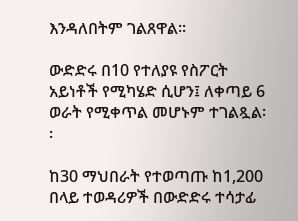እንዳለበትም ገልጸዋል፡፡

ውድድሩ በ10 የተለያዩ የስፖርት አይነቶች የሚካሄድ ሲሆን፤ ለቀጣይ 6 ወራት የሚቀጥል መሆኑም ተገልጿል፡፡

ከ30 ማህበራት የተወጣጡ ከ1,200 በላይ ተወዳሪዎች በውድድሩ ተሳታፊ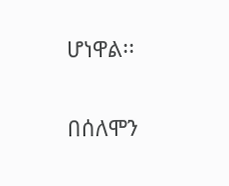ሆነዋል፡፡

በሰለሞን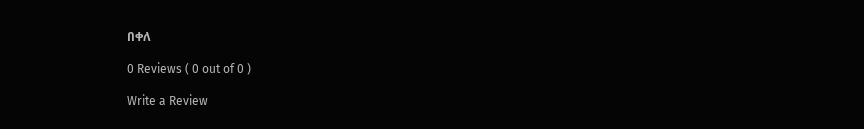በቀለ

0 Reviews ( 0 out of 0 )

Write a Review